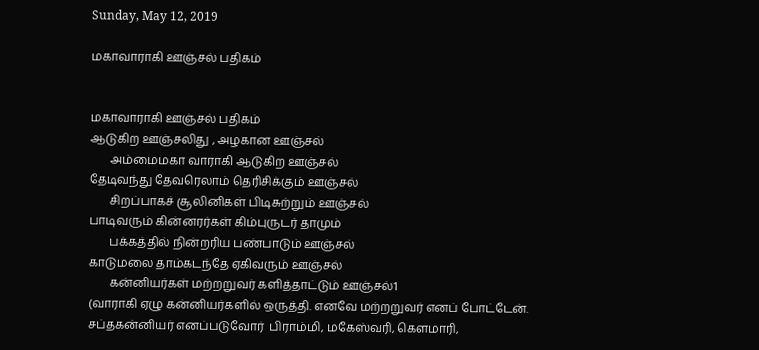Sunday, May 12, 2019

மகாவாராகி ஊஞ்சல் பதிகம்


மகாவாராகி ஊஞ்சல் பதிகம்
ஆடுகிற ஊஞ்சலிது , அழகான ஊஞ்சல்
       அம்மைமகா வாராகி ஆடுகிற ஊஞ்சல்
தேடிவந்து தேவரெலாம் தெரிசிக்கும் ஊஞ்சல்
       சிறப்பாகச் சூலினிகள் பிடிசுற்றும் ஊஞ்சல்
பாடிவரும் கின்னரர்கள் கிம்புருடர் தாமும்
       பக்கத்தில் நின்றரிய பண்பாடும் ஊஞ்சல்
காடுமலை தாம்கடந்தே ஏகிவரும் ஊஞ்சல்
       கன்னியர்கள் மற்றறுவர் களித்தாட்டும் ஊஞ்சல்1
(வாராகி ஏழு கன்னியர்களில் ஒருத்தி. எனவே மற்றறுவர் எனப் போட்டேன். சப்தகன்னியர் எனப்படுவோர்  பிராம்மி, மகேஸ்வரி, கௌமாரி,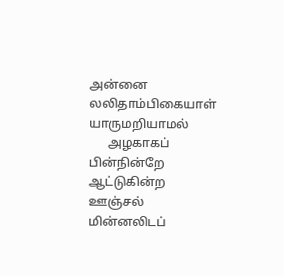அன்னை லலிதாம்பிகையாள் யாருமறியாமல்
      அழகாகப் பின்நின்றே ஆட்டுகின்ற ஊஞ்சல்
மின்னலிடப்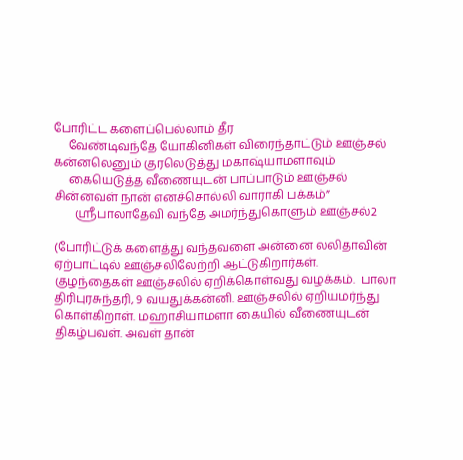போரிட்ட களைப்பெல்லாம் தீர
     வேண்டிவந்தே யோகினிகள் விரைந்தாட்டும் ஊஞ்சல்
கன்னலெனும் குரலெடுத்து மகாஷ்யாமளாவும்
     கையெடுத்த வீணையுடன் பாப்பாடும் ஊஞ்சல்
சின்னவள் நான் எனச்சொல்லி வாராகி பக்கம்”
       ஸ்ரீபாலாதேவி வந்தே அமர்ந்துகொளும் ஊஞ்சல்2

(போரிட்டுக் களைத்து வந்தவளை அன்னை லலிதாவின் ஏற்பாட்டில் ஊஞ்சலிலேற்றி ஆட்டுகிறார்கள்.  குழந்தைகள் ஊஞ்சலில் ஏறிக்கொள்வது வழக்கம்.  பாலா திரிபுரசுந்தரி, 9 வயதுக்கன்னி. ஊஞ்சலில் ஏறியமர்ந்து கொள்கிறாள். மஹாசியாமளா கையில் வீணையுடன் திகழ்பவள். அவள் தான்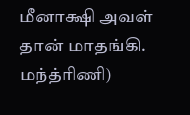மீனாக்ஷி அவள் தான் மாதங்கி. மந்த்ரிணி)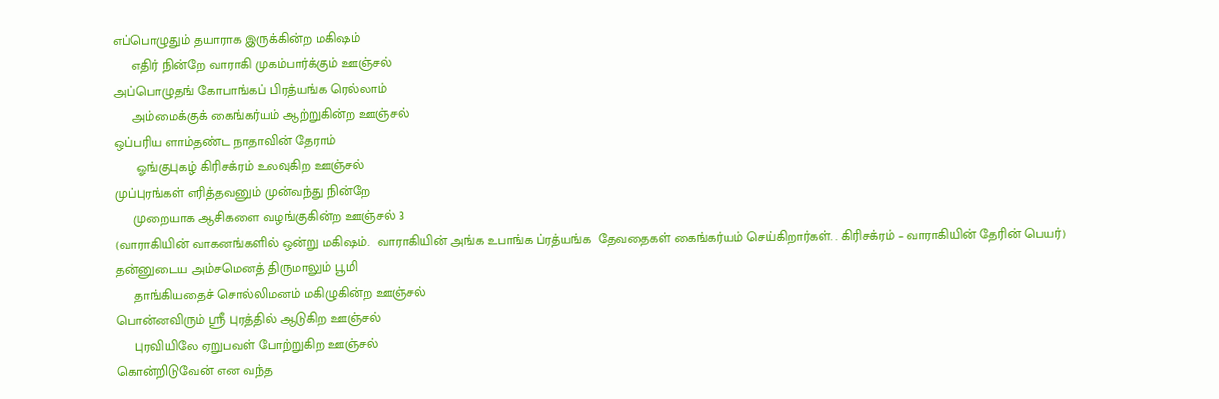எப்பொழுதும் தயாராக இருக்கின்ற மகிஷம்
     எதிர் நின்றே வாராகி முகம்பார்க்கும் ஊஞ்சல்
அப்பொழுதங் கோபாங்கப் பிரத்யங்க ரெல்லாம்
     அம்மைக்குக் கைங்கர்யம் ஆற்றுகின்ற ஊஞ்சல்
ஒப்பரிய ளாம்தண்ட நாதாவின் தேராம்
      ஓங்குபுகழ் கிரிசக்ரம் உலவுகிற ஊஞ்சல்
முப்புரங்கள் எரித்தவனும் முன்வந்து நின்றே
     முறையாக ஆசிகளை வழங்குகின்ற ஊஞ்சல் 3
(வாராகியின் வாகனங்களில் ஒன்று மகிஷம்.  வாராகியின் அங்க உபாங்க ப்ரத்யங்க  தேவதைகள் கைங்கர்யம் செய்கிறார்கள். . கிரிசக்ரம் – வாராகியின் தேரின் பெயர்)
தன்னுடைய அம்சமெனத் திருமாலும் பூமி
     தாங்கியதைச் சொல்லிமனம் மகிழுகின்ற ஊஞ்சல்
பொன்னவிரும் ஸ்ரீ புரத்தில் ஆடுகிற ஊஞ்சல்
     புரவியிலே ஏறுபவள் போற்றுகிற ஊஞ்சல்
கொன்றிடுவேன் என வந்த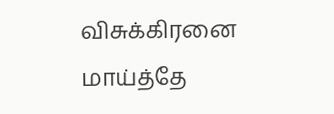விசுக்கிரனை மாய்த்தே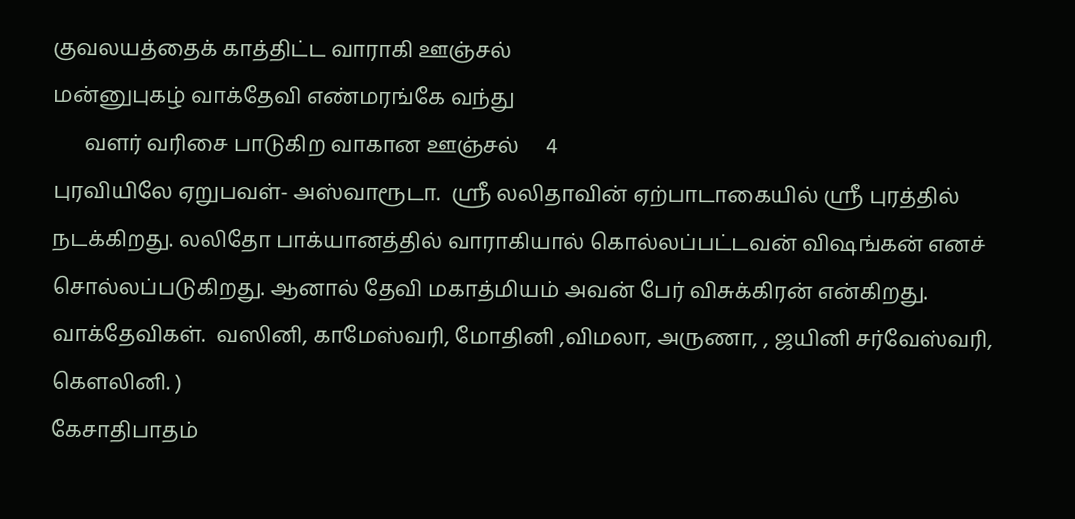குவலயத்தைக் காத்திட்ட வாராகி ஊஞ்சல்
மன்னுபுகழ் வாக்தேவி எண்மரங்கே வந்து
      வளர் வரிசை பாடுகிற வாகான ஊஞ்சல்     4
புரவியிலே ஏறுபவள்- அஸ்வாரூடா.  ஸ்ரீ லலிதாவின் ஏற்பாடாகையில் ஸ்ரீ புரத்தில் நடக்கிறது. லலிதோ பாக்யானத்தில் வாராகியால் கொல்லப்பட்டவன் விஷங்கன் எனச் சொல்லப்படுகிறது. ஆனால் தேவி மகாத்மியம் அவன் பேர் விசுக்கிரன் என்கிறது. வாக்தேவிகள்.  வஸினி, காமேஸ்வரி, மோதினி ,விமலா, அருணா, , ஜயினி சர்வேஸ்வரி, கௌலினி. )
கேசாதிபாதம்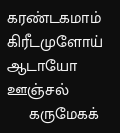கரண்டகமாம் கிரீடமுளோய் ஆடாயோ ஊஞ்சல்
     கருமேகக்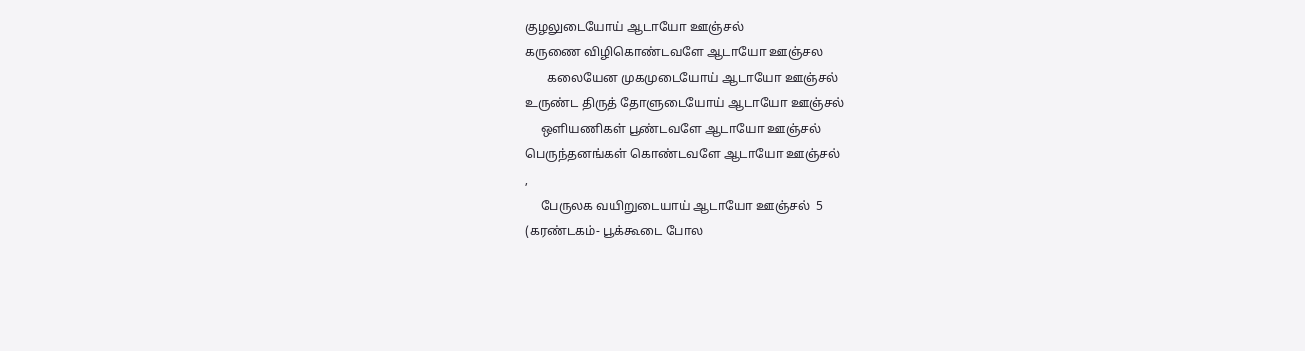குழலுடையோய் ஆடாயோ ஊஞ்சல்
கருணை விழிகொண்டவளே ஆடாயோ ஊஞ்சல
       கலையேன முகமுடையோய் ஆடாயோ ஊஞ்சல்
உருண்ட திருத் தோளுடையோய் ஆடாயோ ஊஞ்சல்
     ஒளியணிகள் பூண்டவளே ஆடாயோ ஊஞ்சல்
பெருந்தனங்கள் கொண்டவளே ஆடாயோ ஊஞ்சல்
,
     பேருலக வயிறுடையாய் ஆடாயோ ஊஞ்சல்  5
(கரண்டகம்- பூக்கூடை போல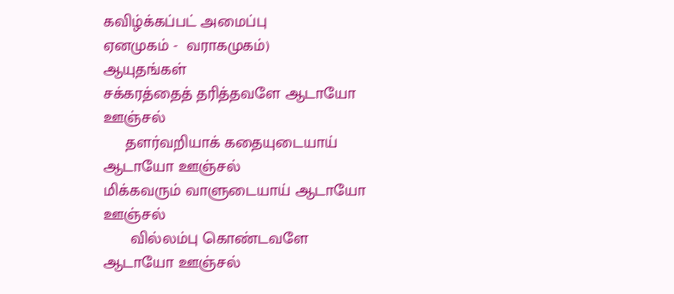கவிழ்க்கப்பட் அமைப்பு
ஏனமுகம் -  வராகமுகம்)
ஆயுதங்கள்
சக்கரத்தைத் தரித்தவளே ஆடாயோ ஊஞ்சல்
     தளர்வறியாக் கதையுடையாய் ஆடாயோ ஊஞ்சல்
மிக்கவரும் வாளுடையாய் ஆடாயோ ஊஞ்சல்
      வில்லம்பு கொண்டவளே ஆடாயோ ஊஞ்சல்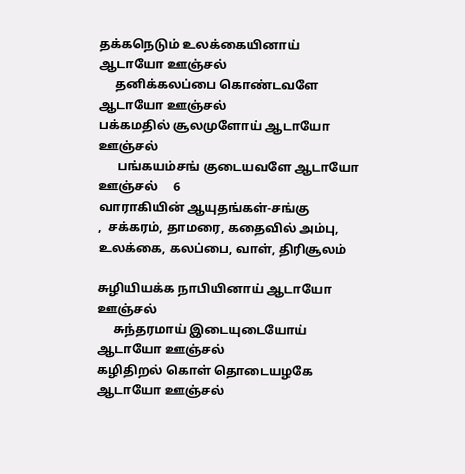தக்கநெடும் உலக்கையினாய் ஆடாயோ ஊஞ்சல்
     தனிக்கலப்பை கொண்டவளே ஆடாயோ ஊஞ்சல்
பக்கமதில் சூலமுளோய் ஆடாயோ ஊஞ்சல்
      பங்கயம்சங் குடையவளே ஆடாயோ ஊஞ்சல்     6
வாராகியின் ஆயுதங்கள்-சங்கு
,  சக்கரம், தாமரை, கதைவில் அம்பு, உலக்கை, கலப்பை, வாள், திரிசூலம்

சுழியியக்க நாபியினாய் ஆடாயோ ஊஞ்சல்
     சுந்தரமாய் இடையுடையோய் ஆடாயோ ஊஞ்சல்
கழிதிறல் கொள் தொடையழகே ஆடாயோ ஊஞ்சல்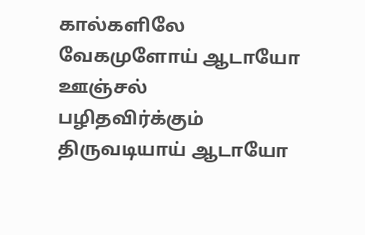கால்களிலே வேகமுளோய் ஆடாயோ ஊஞ்சல்
பழிதவிர்க்கும் திருவடியாய் ஆடாயோ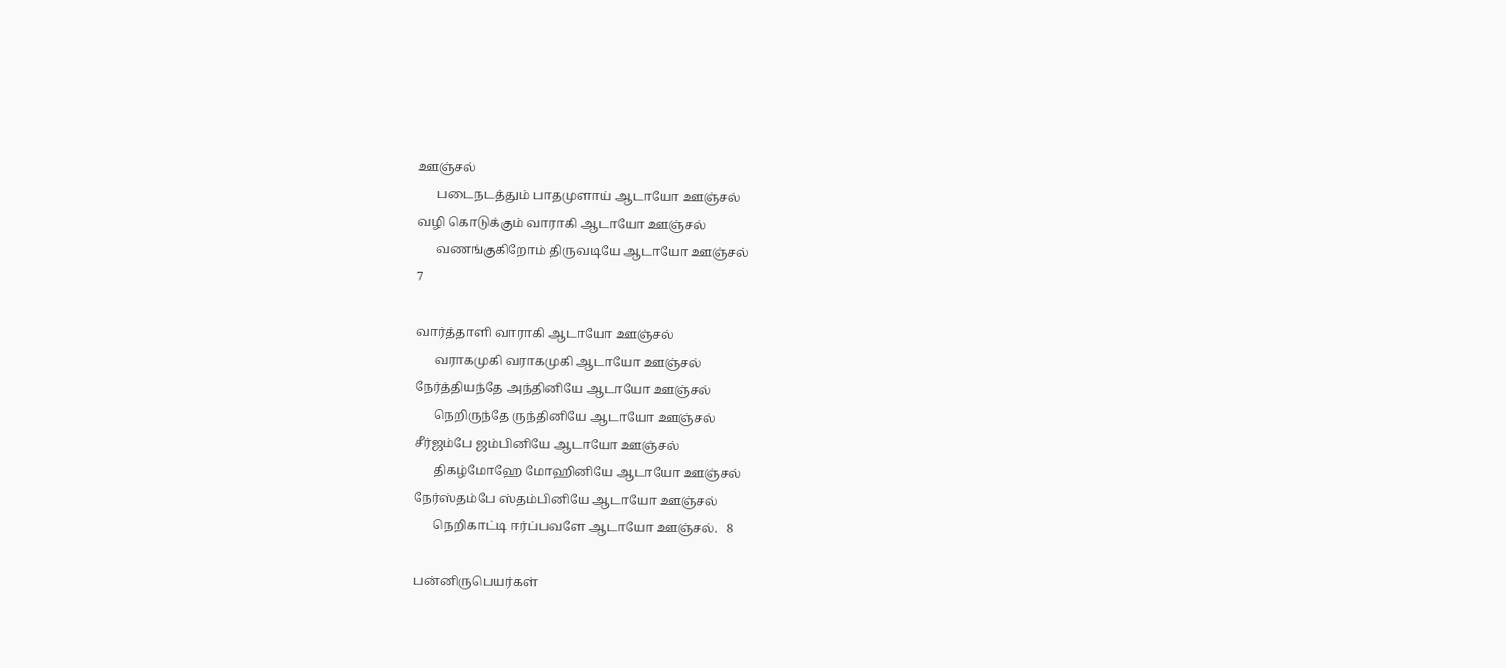ஊஞ்சல்
      படைநடத்தும் பாதமுளாய் ஆடாயோ ஊஞ்சல்
வழி கொடுக்கும் வாராகி ஆடாயோ ஊஞ்சல்
      வணங்குகிறோம் திருவடியே ஆடாயோ ஊஞ்சல்
7

வார்த்தாளி வாராகி ஆடாயோ ஊஞ்சல்
      வராகமுகி வராகமுகி ஆடாயோ ஊஞ்சல்
நேர்த்தியந்தே அந்தினியே ஆடாயோ ஊஞ்சல்
      நெறிருந்தே ருந்தினியே ஆடாயோ ஊஞ்சல்
சீர்ஜம்பே ஜம்பினியே ஆடாயோ ஊஞ்சல்
      திகழ்மோஹே மோஹினியே ஆடாயோ ஊஞ்சல்
நேர்ஸ்தம்பே ஸ்தம்பினியே ஆடாயோ ஊஞ்சல்
      நெறிகாட்டி ஈர்ப்பவளே ஆடாயோ ஊஞ்சல்.   8

பன்னிருபெயர்கள்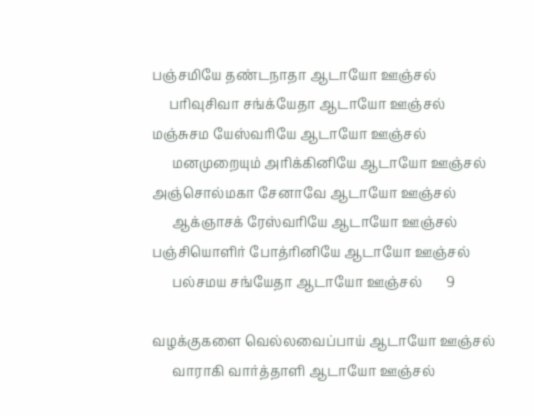பஞ்சமியே தண்டநாதா ஆடாயோ ஊஞ்சல்
     பரிவுசிவா சங்க்யேதா ஆடாயோ ஊஞ்சல்
மஞ்சுசம யேஸ்வரியே ஆடாயோ ஊஞ்சல்
      மனமுறையும் அரிக்கினியே ஆடாயோ ஊஞ்சல்
அஞ்சொல்மகா சேனாவே ஆடாயோ ஊஞ்சல்
      ஆக்ஞாசக் ரேஸ்வரியே ஆடாயோ ஊஞ்சல்
பஞ்சியொளிர் போத்ரினியே ஆடாயோ ஊஞ்சல்
      பல்சமய சங்யேதா ஆடாயோ ஊஞ்சல்       9

வழக்குகளை வெல்லவைப்பாய் ஆடாயோ ஊஞ்சல்
      வாராகி வார்த்தாளி ஆடாயோ ஊஞ்சல்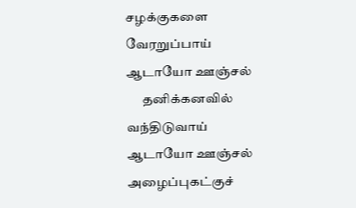சழக்குகளை வேரறுப்பாய் ஆடாயோ ஊஞ்சல்
      தனிக்கனவில் வந்திடுவாய் ஆடாயோ ஊஞ்சல்
அழைப்புகட்குச்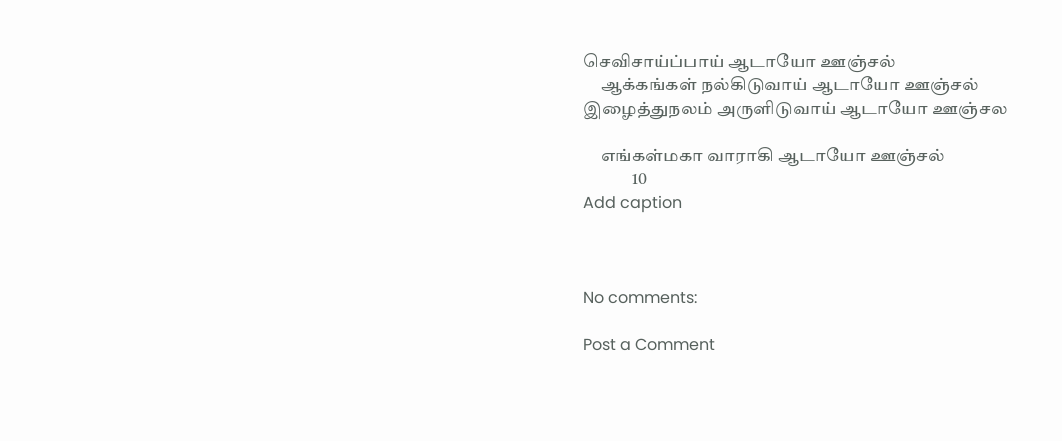செவிசாய்ப்பாய் ஆடாயோ ஊஞ்சல்
     ஆக்கங்கள் நல்கிடுவாய் ஆடாயோ ஊஞ்சல்
இழைத்துநலம் அருளிடுவாய் ஆடாயோ ஊஞ்சல

     எங்கள்மகா வாராகி ஆடாயோ ஊஞ்சல்
              10
Add caption



No comments:

Post a Comment